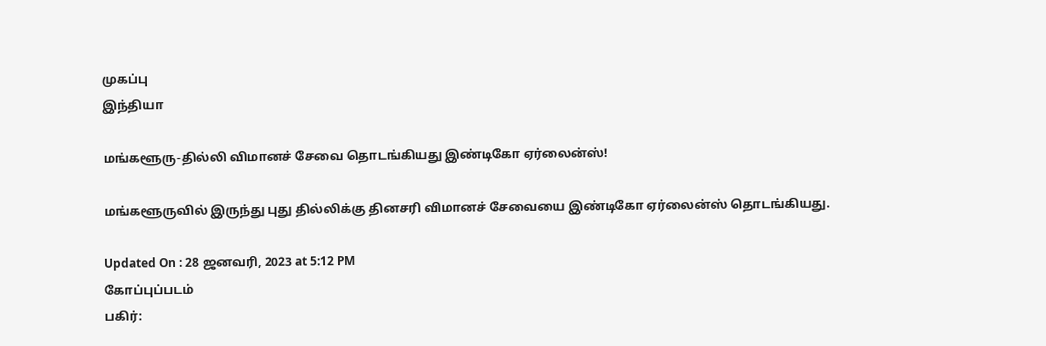முகப்பு
இந்தியா

மங்களூரு-தில்லி விமானச் சேவை தொடங்கியது இண்டிகோ ஏர்லைன்ஸ்!

மங்களூருவில் இருந்து புது தில்லிக்கு தினசரி விமானச் சேவையை இண்டிகோ ஏர்லைன்ஸ் தொடங்கியது.

Updated On : 28 ஜனவரி, 2023 at 5:12 PM
கோப்புப்படம்
பகிர்: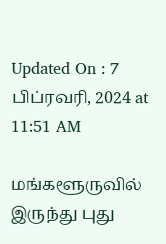Updated On : 7 பிப்ரவரி, 2024 at 11:51 AM

மங்களூருவில் இருந்து புது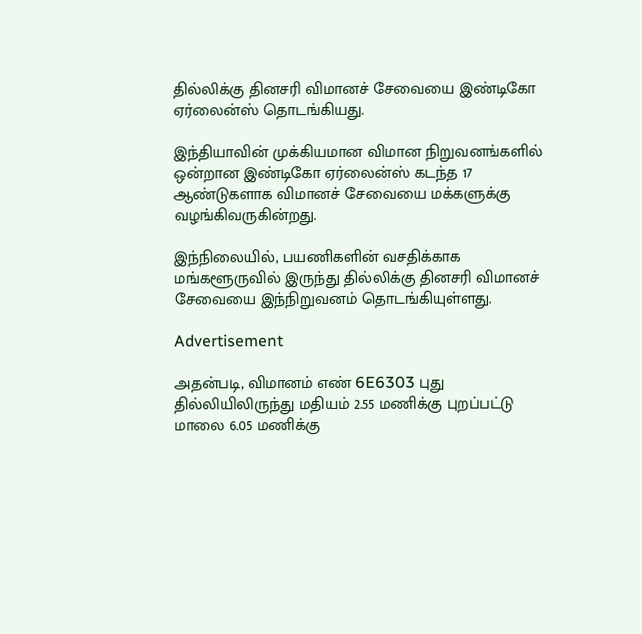தில்லிக்கு தினசரி விமானச் சேவையை இண்டிகோ ஏர்லைன்ஸ் தொடங்கியது.

இந்தியாவின் முக்கியமான விமான நிறுவனங்களில் ஒன்றான இண்டிகோ ஏர்லைன்ஸ் கடந்த 17 ஆண்டுகளாக விமானச் சேவையை மக்களுக்கு வழங்கிவருகின்றது.

இந்நிலையில், பயணிகளின் வசதிக்காக மங்களூருவில் இருந்து தில்லிக்கு தினசரி விமானச் சேவையை இந்நிறுவனம் தொடங்கியுள்ளது.

Advertisement

அதன்படி, விமானம் எண் 6E6303 புது தில்லியிலிருந்து மதியம் 2.55 மணிக்கு புறப்பட்டு மாலை 6.05 மணிக்கு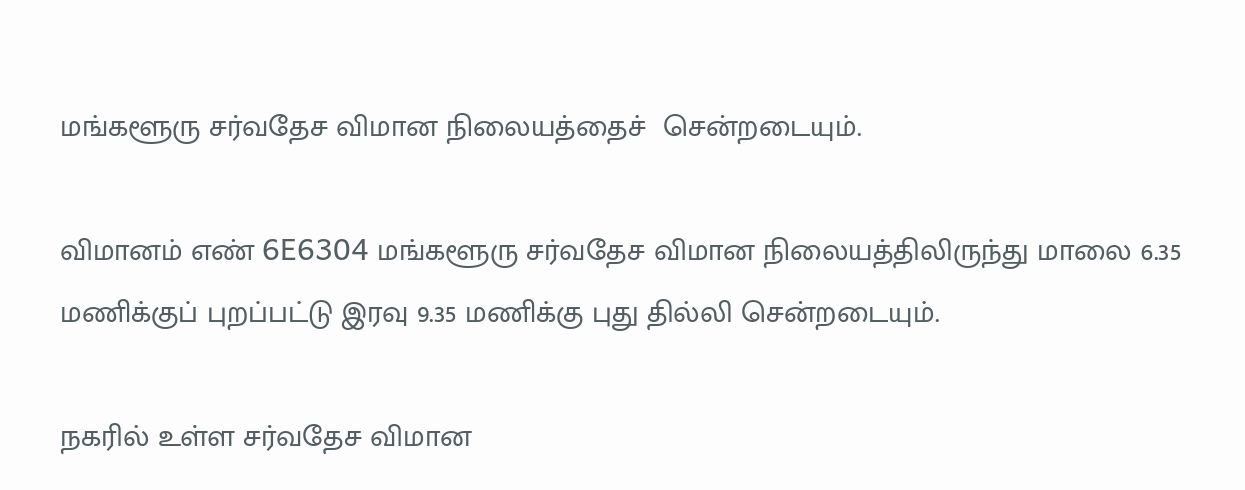மங்களூரு சர்வதேச விமான நிலையத்தைச்  சென்றடையும்.

விமானம் எண் 6E6304 மங்களூரு சர்வதேச விமான நிலையத்திலிருந்து மாலை 6.35 மணிக்குப் புறப்பட்டு இரவு 9.35 மணிக்கு புது தில்லி சென்றடையும்.

நகரில் உள்ள சர்வதேச விமான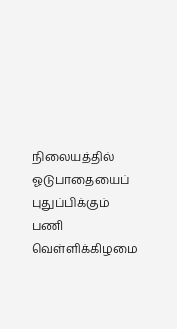நிலையத்தில் ஓடுபாதையைப் புதுப்பிக்கும் பணி வெள்ளிக்கிழமை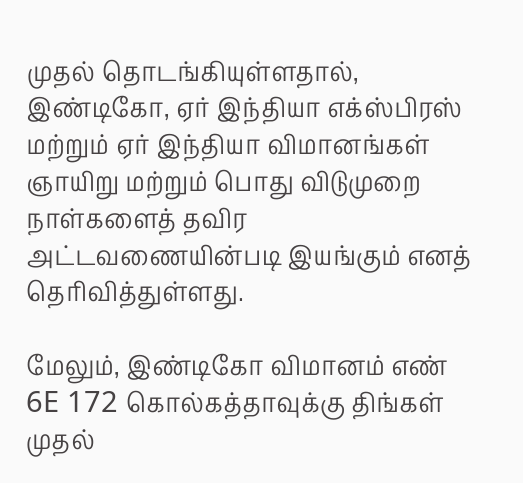முதல் தொடங்கியுள்ளதால், இண்டிகோ, ஏர் இந்தியா எக்ஸ்பிரஸ் மற்றும் ஏர் இந்தியா விமானங்கள் ஞாயிறு மற்றும் பொது விடுமுறை நாள்களைத் தவிர அட்டவணையின்படி இயங்கும் எனத் தெரிவித்துள்ளது.

மேலும், இண்டிகோ விமானம் எண் 6E 172 கொல்கத்தாவுக்கு திங்கள் முதல்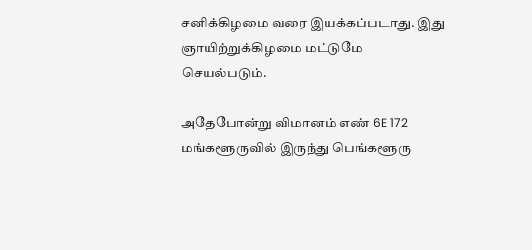சனிக்கிழமை வரை இயக்கப்படாது. இது ஞாயிற்றுக்கிழமை மட்டுமே செயல்படும்.

அதேபோன்று விமானம் எண் 6E 172 மங்களூருவில் இருந்து பெங்களூரு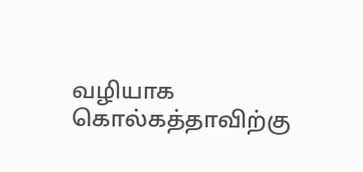வழியாக கொல்கத்தாவிற்கு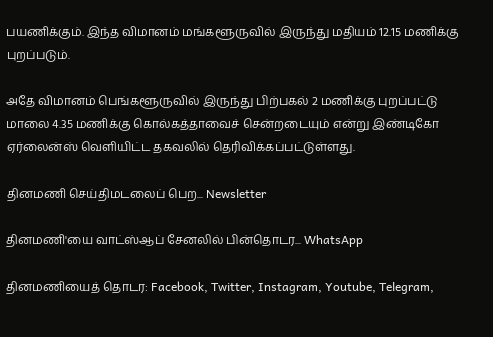பயணிக்கும். இந்த விமானம் மங்களூருவில் இருந்து மதியம் 12.15 மணிக்கு புறப்படும்.

அதே விமானம் பெங்களூருவில் இருந்து பிற்பகல் 2 மணிக்கு புறப்பட்டு மாலை 4.35 மணிக்கு கொல்கத்தாவைச் சென்றடையும் என்று இண்டிகோ ஏர்லைன்ஸ் வெளியிட்ட தகவலில் தெரிவிக்கப்பட்டுள்ளது.

தினமணி செய்திமடலைப் பெற... Newsletter

தினமணி'யை வாட்ஸ்ஆப் சேனலில் பின்தொடர... WhatsApp

தினமணியைத் தொடர: Facebook, Twitter, Instagram, Youtube, Telegram,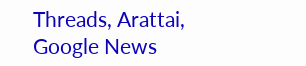Threads, Arattai, Google News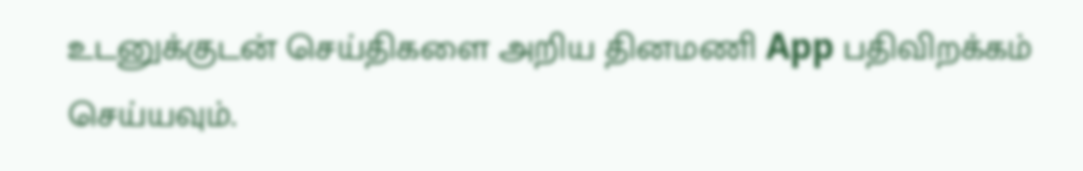உடனுக்குடன் செய்திகளை அறிய தினமணி App பதிவிறக்கம் செய்யவும்.